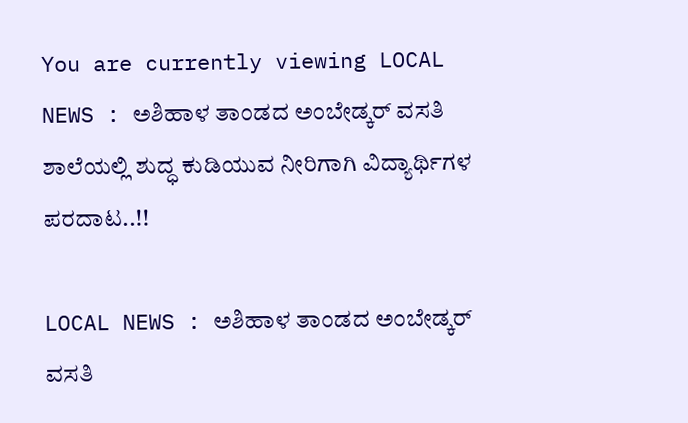You are currently viewing LOCAL NEWS : ಅಶಿಹಾಳ ತಾಂಡದ ಅಂಬೇಡ್ಕರ್ ವಸತಿ ಶಾಲೆಯಲ್ಲಿ ಶುದ್ಧ ಕುಡಿಯುವ ನೀರಿಗಾಗಿ ವಿದ್ಯಾರ್ಥಿಗಳ ಪರದಾಟ..!!

LOCAL NEWS : ಅಶಿಹಾಳ ತಾಂಡದ ಅಂಬೇಡ್ಕರ್ ವಸತಿ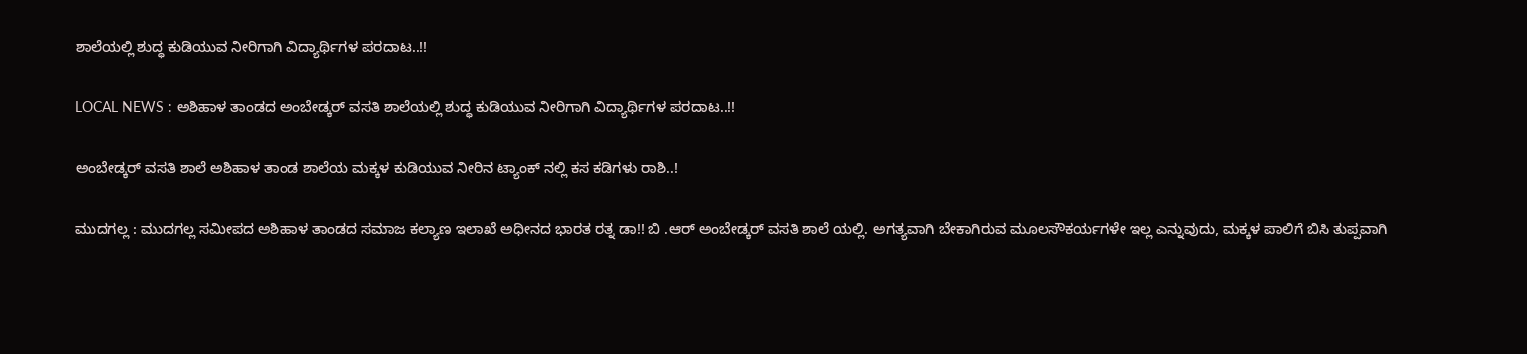ಶಾಲೆಯಲ್ಲಿ ಶುದ್ಧ ಕುಡಿಯುವ ನೀರಿಗಾಗಿ ವಿದ್ಯಾರ್ಥಿಗಳ ಪರದಾಟ..!!

LOCAL NEWS : ಅಶಿಹಾಳ ತಾಂಡದ ಅಂಬೇಡ್ಕರ್ ವಸತಿ ಶಾಲೆಯಲ್ಲಿ ಶುದ್ಧ ಕುಡಿಯುವ ನೀರಿಗಾಗಿ ವಿದ್ಯಾರ್ಥಿಗಳ ಪರದಾಟ..!!

ಅಂಬೇಡ್ಕರ್ ವಸತಿ ಶಾಲೆ ಅಶಿಹಾಳ ತಾಂಡ ಶಾಲೆಯ ಮಕ್ಕಳ ಕುಡಿಯುವ ನೀರಿನ ಟ್ಯಾಂಕ್ ನಲ್ಲಿ ಕಸ ಕಡಿಗಳು ರಾಶಿ..!

ಮುದಗಲ್ಲ : ಮುದಗಲ್ಲ ಸಮೀಪದ ಅಶಿಹಾಳ ತಾಂಡದ ಸಮಾಜ ಕಲ್ಯಾಣ ಇಲಾಖೆ ಅಧೀನದ ಭಾರತ ರತ್ನ ಡಾ!! ಬಿ‌ .ಆರ್ ಅಂಬೇಡ್ಕರ್ ವಸತಿ ಶಾಲೆ ಯಲ್ಲಿ. ಅಗತ್ಯವಾಗಿ ಬೇಕಾಗಿರುವ ಮೂಲಸೌಕರ್ಯಗಳೇ ಇಲ್ಲ ಎನ್ನುವುದು, ಮಕ್ಕಳ ಪಾಲಿಗೆ ಬಿಸಿ ತುಪ್ಪವಾಗಿ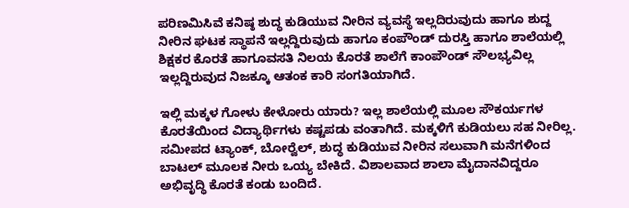ಪರಿಣಮಿಸಿವೆ ಕನಿಷ್ಠ ಶುದ್ಧ ಕುಡಿಯುವ ನೀರಿನ ವ್ಯವಸ್ಥೆ ಇಲ್ಲದಿರುವುದು ಹಾಗೂ ಶುದ್ದ ನೀರಿನ ಘಟಕ ಸ್ಥಾಪನೆ ಇಲ್ಲದ್ದಿರುವುದು ಹಾಗೂ ಕಂಪೌಂಡ್ ದುರಸ್ತಿ ಹಾಗೂ ಶಾಲೆಯಲ್ಲಿ ಶಿಕ್ಷಕರ ಕೊರತೆ ಹಾಗೂವಸತಿ ನಿಲಯ ಕೊರತೆ ಶಾಲೆಗೆ ಕಾಂಪೌಂಡ್ ಸೌಲಭ್ಯವಿಲ್ಲ ಇಲ್ಲದ್ದಿರುವುದ ನಿಜಕ್ಕೂ ಆತಂಕ ಕಾರಿ ಸಂಗತಿಯಾಗಿದೆ.

ಇಲ್ಲಿ ಮಕ್ಕಳ ಗೋಳು ಕೇಳೋರು ಯಾರು? ಇಲ್ಲ ಶಾಲೆಯಲ್ಲಿ ಮೂಲ ಸೌಕರ್ಯಗಳ ಕೊರತೆಯಿಂದ ವಿದ್ಯಾರ್ಥಿಗಳು ಕಷ್ಟಪಡು ವಂತಾಗಿದೆ. ಮಕ್ಕಳಿಗೆ ಕುಡಿಯಲು ಸಹ ನೀರಿಲ್ಲ. ಸಮೀಪದ ಟ್ಯಾಂಕ್, ಬೋರ್‍ವೆಲ್, ಶುದ್ಧ ಕುಡಿಯುವ ನೀರಿನ ಸಲುವಾಗಿ ಮನೆಗಳಿಂದ ಬಾಟಲ್ ಮೂಲಕ ನೀರು ಒಯ್ಯ ಬೇಕಿದೆ. ವಿಶಾಲವಾದ ಶಾಲಾ ಮೈದಾನವಿದ್ದರೂ ಅಭಿವೃದ್ಧಿ ಕೊರತೆ ಕಂಡು ಬಂದಿದೆ.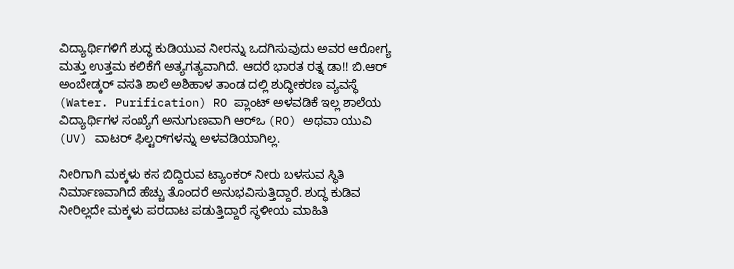ವಿದ್ಯಾರ್ಥಿಗಳಿಗೆ ಶುದ್ಧ ಕುಡಿಯುವ ನೀರನ್ನು ಒದಗಿಸುವುದು ಅವರ ಆರೋಗ್ಯ ಮತ್ತು ಉತ್ತಮ ಕಲಿಕೆಗೆ ಅತ್ಯಗತ್ಯವಾಗಿದೆ. ಆದರೆ ಭಾರತ ರತ್ನ ಡಾ!! ಬಿ.ಆರ್ ಅಂಬೇಡ್ಕರ್ ವಸತಿ ಶಾಲೆ ಅಶಿಹಾಳ ತಾಂಡ ದಲ್ಲಿ ಶುದ್ಧೀಕರಣ ವ್ಯವಸ್ಥೆ (Water. Purification) RO ಪ್ಲಾಂಟ್ ಅಳವಡಿಕೆ ಇಲ್ಲ ಶಾಲೆಯ ವಿದ್ಯಾರ್ಥಿಗಳ ಸಂಖ್ಯೆಗೆ ಅನುಗುಣವಾಗಿ ಆರ್‌ಒ (RO) ಅಥವಾ ಯುವಿ (UV) ವಾಟರ್ ಫಿಲ್ಟರ್‌ಗಳನ್ನು ಅಳವಡಿಯಾಗಿಲ್ಲ.

ನೀರಿಗಾಗಿ ಮಕ್ಕಳು ಕಸ ಬಿದ್ದಿರುವ ಟ್ಯಾಂಕರ್ ನೀರು ಬಳಸುವ ಸ್ಥಿತಿ ನಿರ್ಮಾಣವಾಗಿದೆ ಹೆಚ್ಚು ತೊಂದರೆ ಅನುಭವಿಸುತ್ತಿದ್ದಾರೆ. ಶುದ್ಧ ಕುಡಿವ ನೀರಿಲ್ಲದೇ ಮಕ್ಕಳು ಪರದಾಟ ಪಡುತ್ತಿದ್ದಾರೆ ಸ್ಥಳೀಯ ಮಾಹಿತಿ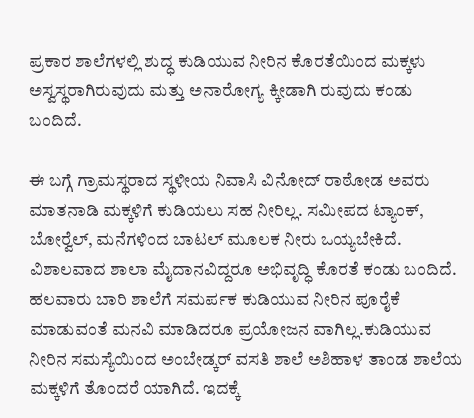ಪ್ರಕಾರ ಶಾಲೆಗಳಲ್ಲಿ ಶುದ್ಧ ಕುಡಿಯುವ ನೀರಿನ ಕೊರತೆಯಿಂದ ಮಕ್ಕಳು ಅಸ್ವಸ್ಥರಾಗಿರುವುದು ಮತ್ತು ಅನಾರೋಗ್ಯ ಕ್ಕೀಡಾಗಿ ರುವುದು ಕಂಡು ಬಂದಿದೆ.

ಈ ಬಗ್ಗೆ ಗ್ರಾಮಸ್ಥರಾದ ಸ್ಥಳೀಯ ನಿವಾಸಿ ವಿನೋದ್ ರಾಠೋಡ ಅವರು ಮಾತನಾಡಿ ಮಕ್ಕಳಿಗೆ ಕುಡಿಯಲು ಸಹ ನೀರಿಲ್ಲ. ಸಮೀಪದ ಟ್ಯಾಂಕ್, ಬೋರ್‍ವೆಲ್, ಮನೆಗಳಿಂದ ಬಾಟಲ್ ಮೂಲಕ ನೀರು ಒಯ್ಯಬೇಕಿದೆ. ವಿಶಾಲವಾದ ಶಾಲಾ ಮೈದಾನವಿದ್ದರೂ ಅಭಿವೃದ್ಧಿ ಕೊರತೆ ಕಂಡು ಬಂದಿದೆ. ಹಲವಾರು ಬಾರಿ ಶಾಲೆಗೆ ಸಮರ್ಪಕ ಕುಡಿಯುವ ನೀರಿನ ಪೂರೈಕೆ ಮಾಡುವಂತೆ ಮನವಿ ಮಾಡಿದರೂ ಪ್ರಯೋಜನ ವಾಗಿಲ್ಲ.ಕುಡಿಯುವ ನೀರಿನ ಸಮಸ್ಯೆಯಿಂದ ಅಂಬೇಡ್ಕರ್ ವಸತಿ ಶಾಲೆ ಅಶಿಹಾಳ ತಾಂಡ ಶಾಲೆಯ ಮಕ್ಕಳಿಗೆ ತೊಂದರೆ ಯಾಗಿದೆ. ಇದಕ್ಕೆ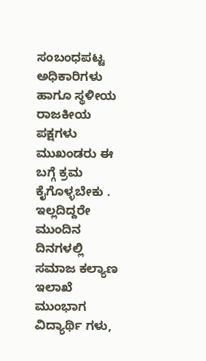ಸಂಬಂಧಪಟ್ಟ ಅಧಿಕಾರಿಗಳು ಹಾಗೂ ಸ್ಥಳೀಯ ರಾಜಕೀಯ ಪಕ್ಷಗಳು ಮುಖಂಡರು ಈ ಬಗ್ಗೆ ಕ್ರಮ ಕೈಗೊಳ್ಳಬೇಕು . ಇಲ್ಲದಿದ್ದರೇ ಮುಂದಿನ ದಿನಗಳಲ್ಲಿ ಸಮಾಜ ಕಲ್ಯಾಣ ಇಲಾಖೆ ಮುಂಭಾಗ ವಿದ್ಯಾರ್ಥಿ ಗಳು,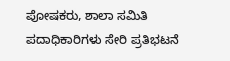ಪೋಷಕರು, ಶಾಲಾ ಸಮಿತಿ ಪದಾಧಿಕಾರಿಗಳು ಸೇರಿ ಪ್ರತಿಭಟನೆ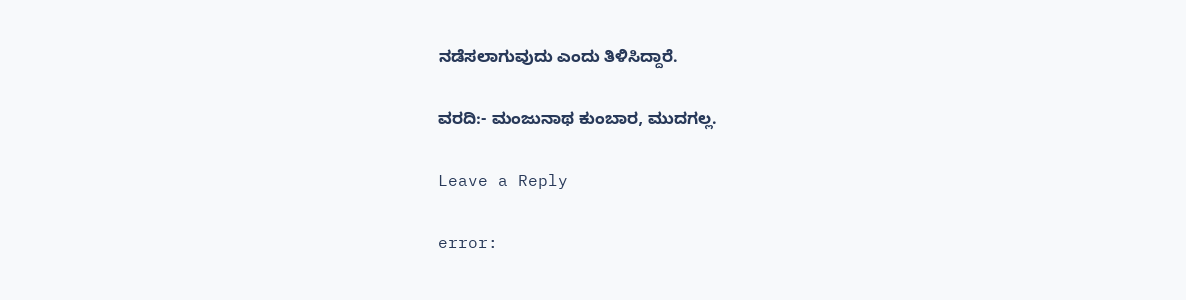ನಡೆಸಲಾಗುವುದು ಎಂದು ತಿಳಿಸಿದ್ದಾರೆ.

ವರದಿ:- ಮಂಜುನಾಥ ಕುಂಬಾರ, ಮುದಗಲ್ಲ.

Leave a Reply

error: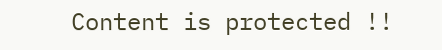Content is protected !!